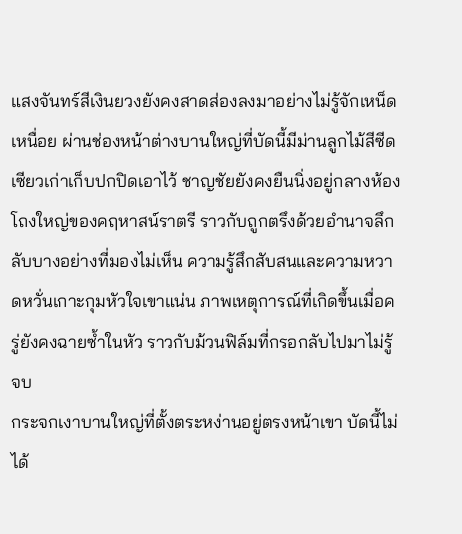แสงจันทร์สีเงินยวงยังคงสาดส่องลงมาอย่างไม่รู้จักเหน็ดเหนื่อย ผ่านช่องหน้าต่างบานใหญ่ที่บัดนี้มีม่านลูกไม้สีซีดเซียวเก่าเก็บปกปิดเอาไว้ ชาญชัยยังคงยืนนิ่งอยู่กลางห้องโถงใหญ่ของคฤหาสน์ราตรี ราวกับถูกตรึงด้วยอำนาจลึกลับบางอย่างที่มองไม่เห็น ความรู้สึกสับสนและความหวาดหวั่นเกาะกุมหัวใจเขาแน่น ภาพเหตุการณ์ที่เกิดขึ้นเมื่อครู่ยังคงฉายซ้ำในหัว ราวกับม้วนฟิล์มที่กรอกลับไปมาไม่รู้จบ
กระจกเงาบานใหญ่ที่ตั้งตระหง่านอยู่ตรงหน้าเขา บัดนี้ไม่ได้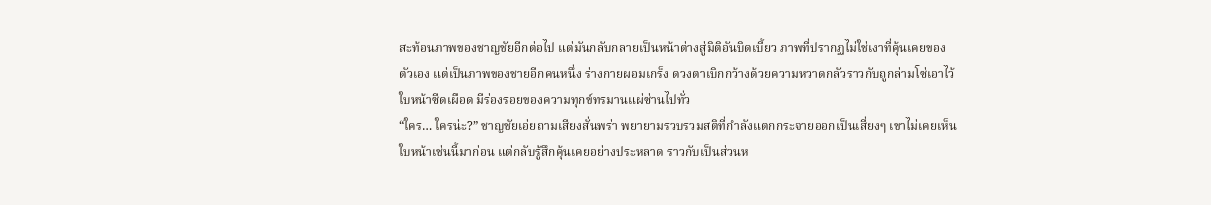สะท้อนภาพของชาญชัยอีกต่อไป แต่มันกลับกลายเป็นหน้าต่างสู่มิติอันบิดเบี้ยว ภาพที่ปรากฏไม่ใช่เงาที่คุ้นเคยของตัวเอง แต่เป็นภาพของชายอีกคนหนึ่ง ร่างกายผอมเกร็ง ดวงตาเบิกกว้างด้วยความหวาดกลัวราวกับถูกล่ามโซ่เอาไว้ ใบหน้าซีดเผือด มีร่องรอยของความทุกข์ทรมานแผ่ซ่านไปทั่ว
“ใคร… ใครน่ะ?” ชาญชัยเอ่ยถามเสียงสั่นพร่า พยายามรวบรวมสติที่กำลังแตกกระจายออกเป็นเสี่ยงๆ เขาไม่เคยเห็นใบหน้าเช่นนี้มาก่อน แต่กลับรู้สึกคุ้นเคยอย่างประหลาด ราวกับเป็นส่วนห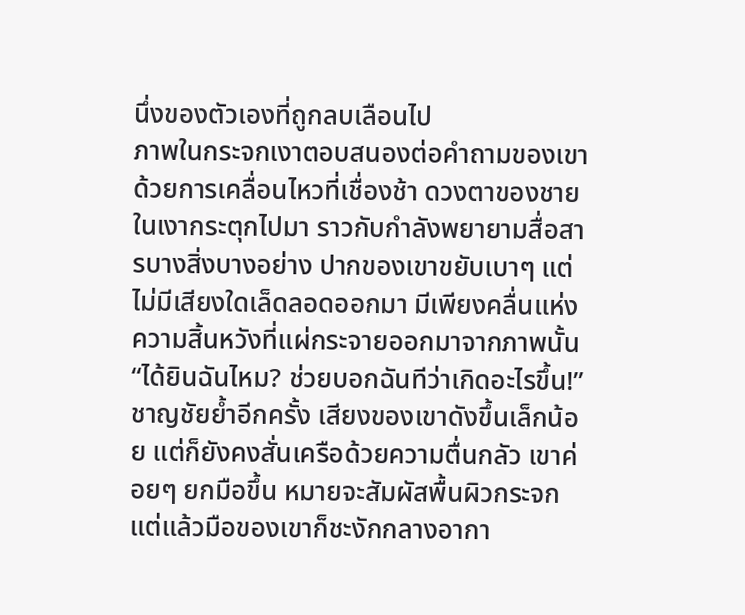นึ่งของตัวเองที่ถูกลบเลือนไป
ภาพในกระจกเงาตอบสนองต่อคำถามของเขาด้วยการเคลื่อนไหวที่เชื่องช้า ดวงตาของชายในเงากระตุกไปมา ราวกับกำลังพยายามสื่อสารบางสิ่งบางอย่าง ปากของเขาขยับเบาๆ แต่ไม่มีเสียงใดเล็ดลอดออกมา มีเพียงคลื่นแห่งความสิ้นหวังที่แผ่กระจายออกมาจากภาพนั้น
“ได้ยินฉันไหม? ช่วยบอกฉันทีว่าเกิดอะไรขึ้น!” ชาญชัยย้ำอีกครั้ง เสียงของเขาดังขึ้นเล็กน้อย แต่ก็ยังคงสั่นเครือด้วยความตื่นกลัว เขาค่อยๆ ยกมือขึ้น หมายจะสัมผัสพื้นผิวกระจก แต่แล้วมือของเขาก็ชะงักกลางอากา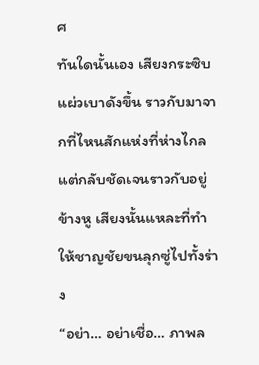ศ
ทันใดนั้นเอง เสียงกระซิบแผ่วเบาดังขึ้น ราวกับมาจากที่ไหนสักแห่งที่ห่างไกล แต่กลับชัดเจนราวกับอยู่ข้างหู เสียงนั้นแหละที่ทำให้ชาญชัยขนลุกซู่ไปทั้งร่าง
“อย่า… อย่าเชื่อ… ภาพล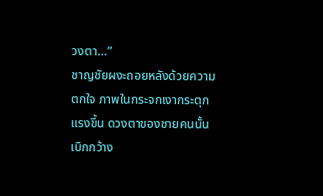วงตา…”
ชาญชัยผงะถอยหลังด้วยความตกใจ ภาพในกระจกเงากระตุกแรงขึ้น ดวงตาของชายคนนั้นเบิกกว้าง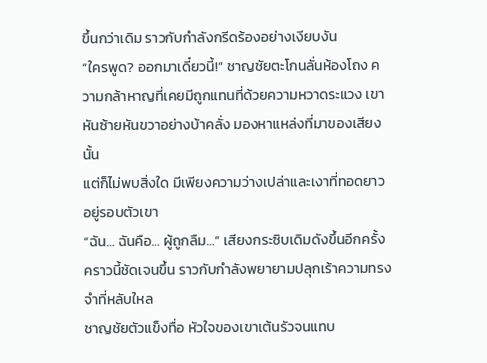ขึ้นกว่าเดิม ราวกับกำลังกรีดร้องอย่างเงียบงัน
“ใครพูด? ออกมาเดี๋ยวนี้!” ชาญชัยตะโกนลั่นห้องโถง ความกล้าหาญที่เคยมีถูกแทนที่ด้วยความหวาดระแวง เขาหันซ้ายหันขวาอย่างบ้าคลั่ง มองหาแหล่งที่มาของเสียงนั้น
แต่ก็ไม่พบสิ่งใด มีเพียงความว่างเปล่าและเงาที่ทอดยาวอยู่รอบตัวเขา
“ฉัน… ฉันคือ… ผู้ถูกลืม…” เสียงกระซิบเดิมดังขึ้นอีกครั้ง คราวนี้ชัดเจนขึ้น ราวกับกำลังพยายามปลุกเร้าความทรงจำที่หลับใหล
ชาญชัยตัวแข็งทื่อ หัวใจของเขาเต้นรัวจนแทบ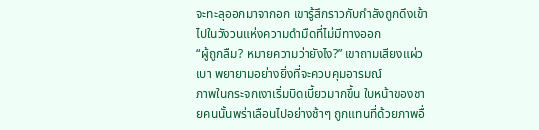จะทะลุออกมาจากอก เขารู้สึกราวกับกำลังถูกดึงเข้าไปในวังวนแห่งความดำมืดที่ไม่มีทางออก
“ผู้ถูกลืม? หมายความว่ายังไง?” เขาถามเสียงแผ่วเบา พยายามอย่างยิ่งที่จะควบคุมอารมณ์
ภาพในกระจกเงาเริ่มบิดเบี้ยวมากขึ้น ใบหน้าของชายคนนั้นพร่าเลือนไปอย่างช้าๆ ถูกแทนที่ด้วยภาพอื่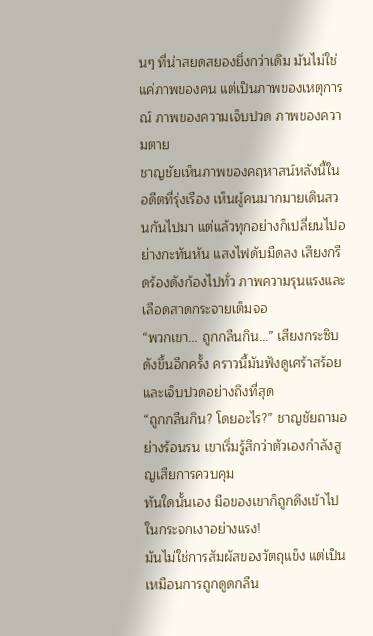นๆ ที่น่าสยดสยองยิ่งกว่าเดิม มันไม่ใช่แค่ภาพของคน แต่เป็นภาพของเหตุการณ์ ภาพของความเจ็บปวด ภาพของความตาย
ชาญชัยเห็นภาพของคฤหาสน์หลังนี้ในอดีตที่รุ่งเรือง เห็นผู้คนมากมายเดินสวนกันไปมา แต่แล้วทุกอย่างก็เปลี่ยนไปอย่างกะทันหัน แสงไฟดับมืดลง เสียงกรีดร้องดังก้องไปทั่ว ภาพความรุนแรงและเลือดสาดกระจายเต็มจอ
“พวกเขา… ถูกกลืนกิน…” เสียงกระซิบดังขึ้นอีกครั้ง คราวนี้มันฟังดูเศร้าสร้อยและเจ็บปวดอย่างถึงที่สุด
“ถูกกลืนกิน? โดยอะไร?” ชาญชัยถามอย่างร้อนรน เขาเริ่มรู้สึกว่าตัวเองกำลังสูญเสียการควบคุม
ทันใดนั้นเอง มือของเขาก็ถูกดึงเข้าไปในกระจกเงาอย่างแรง!
มันไม่ใช่การสัมผัสของวัตถุแข็ง แต่เป็นเหมือนการถูกดูดกลืน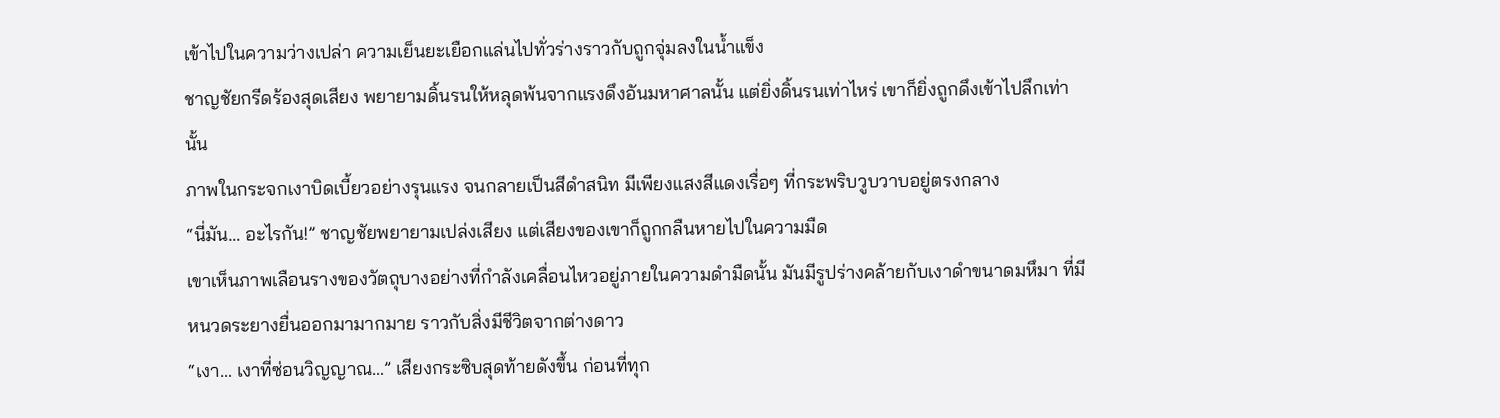เข้าไปในความว่างเปล่า ความเย็นยะเยือกแล่นไปทั่วร่างราวกับถูกจุ่มลงในน้ำแข็ง
ชาญชัยกรีดร้องสุดเสียง พยายามดิ้นรนให้หลุดพ้นจากแรงดึงอันมหาศาลนั้น แต่ยิ่งดิ้นรนเท่าไหร่ เขาก็ยิ่งถูกดึงเข้าไปลึกเท่านั้น
ภาพในกระจกเงาบิดเบี้ยวอย่างรุนแรง จนกลายเป็นสีดำสนิท มีเพียงแสงสีแดงเรื่อๆ ที่กระพริบวูบวาบอยู่ตรงกลาง
“นี่มัน… อะไรกัน!” ชาญชัยพยายามเปล่งเสียง แต่เสียงของเขาก็ถูกกลืนหายไปในความมืด
เขาเห็นภาพเลือนรางของวัตถุบางอย่างที่กำลังเคลื่อนไหวอยู่ภายในความดำมืดนั้น มันมีรูปร่างคล้ายกับเงาดำขนาดมหึมา ที่มีหนวดระยางยื่นออกมามากมาย ราวกับสิ่งมีชีวิตจากต่างดาว
“เงา… เงาที่ซ่อนวิญญาณ…” เสียงกระซิบสุดท้ายดังขึ้น ก่อนที่ทุก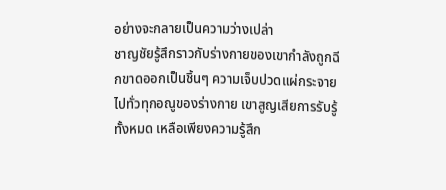อย่างจะกลายเป็นความว่างเปล่า
ชาญชัยรู้สึกราวกับร่างกายของเขากำลังถูกฉีกขาดออกเป็นชิ้นๆ ความเจ็บปวดแผ่กระจายไปทั่วทุกอณูของร่างกาย เขาสูญเสียการรับรู้ทั้งหมด เหลือเพียงความรู้สึก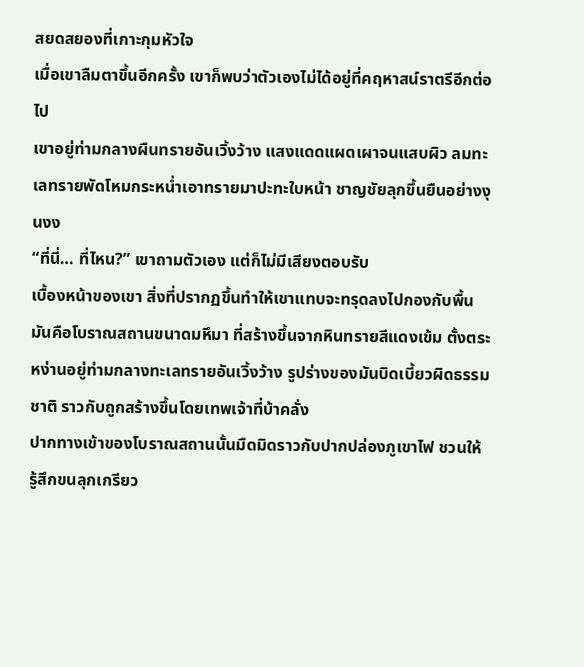สยดสยองที่เกาะกุมหัวใจ
เมื่อเขาลืมตาขึ้นอีกครั้ง เขาก็พบว่าตัวเองไม่ได้อยู่ที่คฤหาสน์ราตรีอีกต่อไป
เขาอยู่ท่ามกลางผืนทรายอันเวิ้งว้าง แสงแดดแผดเผาจนแสบผิว ลมทะเลทรายพัดโหมกระหน่ำเอาทรายมาปะทะใบหน้า ชาญชัยลุกขึ้นยืนอย่างงุนงง
“ที่นี่… ที่ไหน?” เขาถามตัวเอง แต่ก็ไม่มีเสียงตอบรับ
เบื้องหน้าของเขา สิ่งที่ปรากฏขึ้นทำให้เขาแทบจะทรุดลงไปกองกับพื้น
มันคือโบราณสถานขนาดมหึมา ที่สร้างขึ้นจากหินทรายสีแดงเข้ม ตั้งตระหง่านอยู่ท่ามกลางทะเลทรายอันเวิ้งว้าง รูปร่างของมันบิดเบี้ยวผิดธรรมชาติ ราวกับถูกสร้างขึ้นโดยเทพเจ้าที่บ้าคลั่ง
ปากทางเข้าของโบราณสถานนั้นมืดมิดราวกับปากปล่องภูเขาไฟ ชวนให้รู้สึกขนลุกเกรียว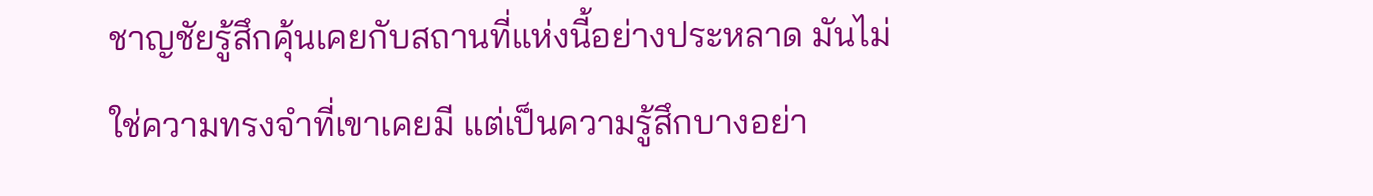ชาญชัยรู้สึกคุ้นเคยกับสถานที่แห่งนี้อย่างประหลาด มันไม่ใช่ความทรงจำที่เขาเคยมี แต่เป็นความรู้สึกบางอย่า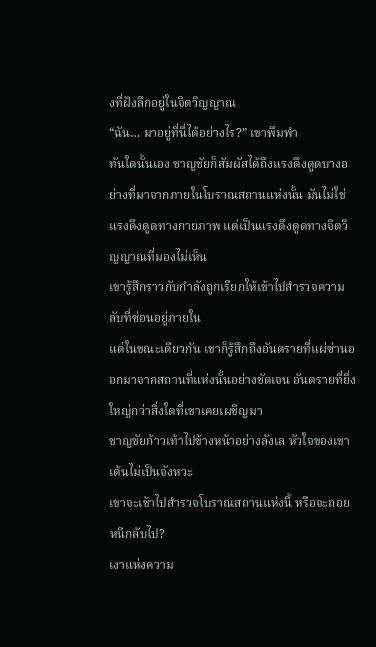งที่ฝังลึกอยู่ในจิตวิญญาณ
“ฉัน… มาอยู่ที่นี่ได้อย่างไร?” เขาพึมพำ
ทันใดนั้นเอง ชาญชัยก็สัมผัสได้ถึงแรงดึงดูดบางอย่างที่มาจากภายในโบราณสถานแห่งนั้น มันไม่ใช่แรงดึงดูดทางกายภาพ แต่เป็นแรงดึงดูดทางจิตวิญญาณที่มองไม่เห็น
เขารู้สึกราวกับกำลังถูกเรียกให้เข้าไปสำรวจความลับที่ซ่อนอยู่ภายใน
แต่ในขณะเดียวกัน เขาก็รู้สึกถึงอันตรายที่แผ่ซ่านออกมาจากสถานที่แห่งนั้นอย่างชัดเจน อันตรายที่ยิ่งใหญ่กว่าสิ่งใดที่เขาเคยเผชิญมา
ชาญชัยก้าวเท้าไปข้างหน้าอย่างลังเล หัวใจของเขาเต้นไม่เป็นจังหวะ
เขาจะเข้าไปสำรวจโบราณสถานแห่งนี้ หรือจะถอยหนีกลับไป?
เงาแห่งความ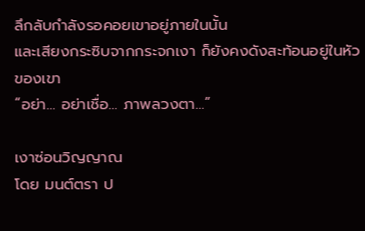ลึกลับกำลังรอคอยเขาอยู่ภายในนั้น
และเสียงกระซิบจากกระจกเงา ก็ยังคงดังสะท้อนอยู่ในหัวของเขา
“อย่า… อย่าเชื่อ… ภาพลวงตา…”

เงาซ่อนวิญญาณ
โดย มนต์ตรา ป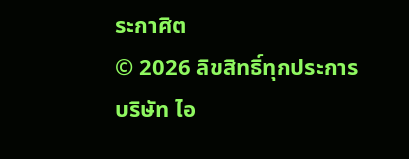ระกาศิต
© 2026 ลิขสิทธิ์ทุกประการ บริษัท ไอ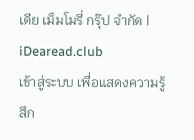เดีย เม็มโมรี่ กรุ๊ป จำกัด | iDearead.club
เข้าสู่ระบบ เพื่อแสดงความรู้สึก